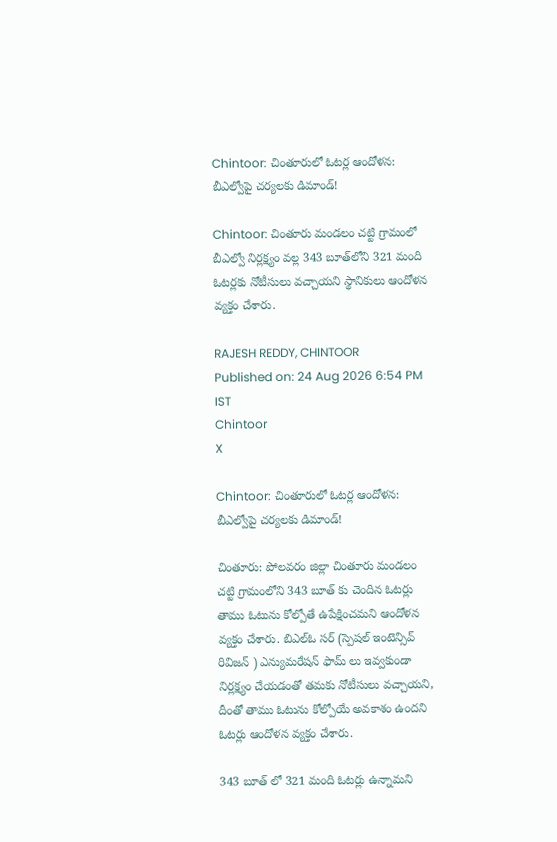Chintoor: చింతూరులో ఓటర్ల ఆందోళన: బీఎల్వోపై చర్యలకు డిమాండ్!

Chintoor: చింతూరు మండలం చట్టి గ్రామంలో బీఎల్వో నిర్లక్ష్యం వల్ల 343 బూత్‌లోని 321 మంది ఓటర్లకు నోటీసులు వచ్చాయని స్థానికులు ఆందోళన వ్యక్తం చేశారు.

RAJESH REDDY, CHINTOOR
Published on: 24 Aug 2026 6:54 PM IST
Chintoor
X

Chintoor: చింతూరులో ఓటర్ల ఆందోళన: బీఎల్వోపై చర్యలకు డిమాండ్!

చింతూరు: పోలవరం జిల్లా చింతూరు మండలం చట్టి గ్రామంలోని 343 బూత్ కు చెందిన ఓటర్లు తాము ఓటును కోల్పోతే ఉపేక్షించమని ఆందోళన వ్యక్తం చేశారు. బిఎల్ఓ సర్ (స్పెషల్ ఇంటెన్సివ్ రివిజన్ ) ఎన్యుమరేషన్ ఫామ్ లు ఇవ్వకుండా నిర్లక్ష్యం చేయడంతో తమకు నోటీసులు వచ్చాయని, దీంతో తాము ఓటును కోల్పోయే అవకాశం ఉందని ఓటర్లు ఆందోళన వ్యక్తం చేశారు.

343 బూత్ లో 321 మంది ఓటర్లు ఉన్నామని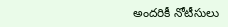అందరికీ నోటీసులు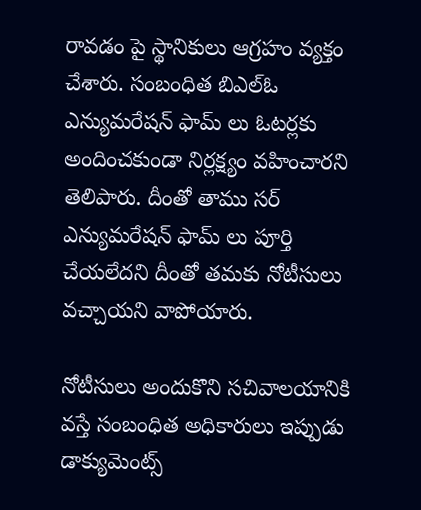రావడం పై స్థానికులు ఆగ్రహం వ్యక్తం చేశారు. సంబంధిత బిఎల్ఓ ఎన్యుమరేషన్ ఫామ్ లు ఓటర్లకు అందించకుండా నిర్లక్ష్యం వహించారని తెలిపారు. దీంతో తాము సర్ ఎన్యుమరేషన్ ఫామ్ లు పూర్తి చేయలేదని దీంతో తమకు నోటీసులు వచ్చాయని వాపోయారు.

నోటీసులు అందుకొని సచివాలయానికి వస్తే సంబంధిత అధికారులు ఇప్పుడు డాక్యుమెంట్స్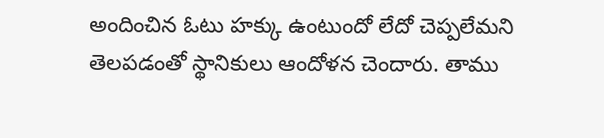అందించిన ఓటు హక్కు ఉంటుందో లేదో చెప్పలేమని తెలపడంతో స్థానికులు ఆందోళన చెందారు. తాము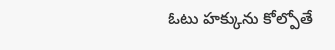ఓటు హక్కును కోల్పోతే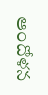ఆందోళన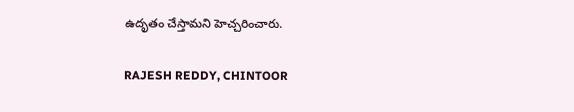ఉదృతం చేస్తామని హెచ్చరించారు.

RAJESH REDDY, CHINTOOR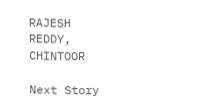RAJESH REDDY, CHINTOOR

Next Story